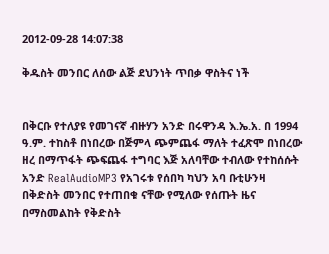2012-09-28 14:07:38

ቅዱስት መንበር ለሰው ልጅ ደህንነት ጥበቃ ዋስትና ነች


በቅርቡ የተለያዩ የመገናኛ ብዙሃን አንድ በሩዋንዳ እ.ኤ.አ. በ 1994 ዓ.ም. ተከስቶ በነበረው በጅምላ ጭምጨፋ ማለት ተፈጽሞ በነበረው ዘረ በማጥፋት ጭፍጨፋ ተግባር እጅ አለባቸው ተብለው የተከሰሱት አንድ RealAudioMP3 የአገሩቱ የሰበካ ካህን አባ ቡቲሁንዛ በቅድስት መንበር የተጠበቁ ናቸው የሚለው የሰጡት ዜና በማስመልከት የቅድስት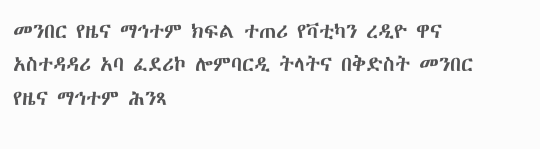መንበር የዜና ማኅተም ክፍል ተጠሪ የቫቲካን ረዲዮ ዋና አስተዳዳሪ አባ ፈደሪኮ ሎምባርዲ ትላትና በቅድስት መንበር የዜና ማኅተም ሕንጻ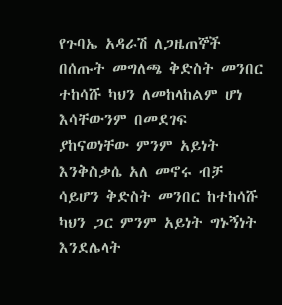የጉባኤ አዳራሽ ለጋዜጠኞች በሰጡት መግለጫ ቅድስት መንበር ተከሳሹ ካህን ለመከላከልም ሆነ እሳቸውንም በመደገፍ ያከናወነቸው ምንም አይነት እንቅስቃሴ አለ መኖሩ ብቻ ሳይሆን ቅድስት መንበር ከተከሳሹ ካህን ጋር ምንም አይነት ግኑኝነት እንደሌላት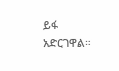ይፋ አድርገዋል።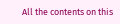All the contents on this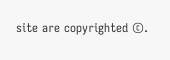site are copyrighted ©.